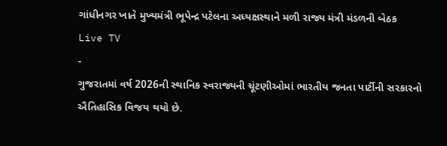ગાંધીનગર ખાતે મુખ્યમંત્રી ભૂપેન્દ્ર પટેલના અધ્યક્ષસ્થાને મળી રાજ્ય મંત્રી મંડળની બેઠક
Live TV
-
ગુજરાતમાં વર્ષ 2026ની સ્થાનિક સ્વરાજ્યની ચૂંટણીઓમાં ભારતીય જનતા પાર્ટીની સરકારનો ઐતિહાસિક વિજય થયો છે.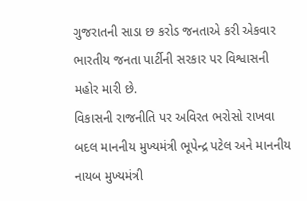ગુજરાતની સાડા છ કરોડ જનતાએ કરી એકવાર ભારતીય જનતા પાર્ટીની સરકાર પર વિશ્વાસની મહોર મારી છે.
વિકાસની રાજનીતિ પર અવિરત ભરોસો રાખવા બદલ માનનીય મુખ્યમંત્રી ભૂપેન્દ્ર પટેલ અને માનનીય નાયબ મુખ્યમંત્રી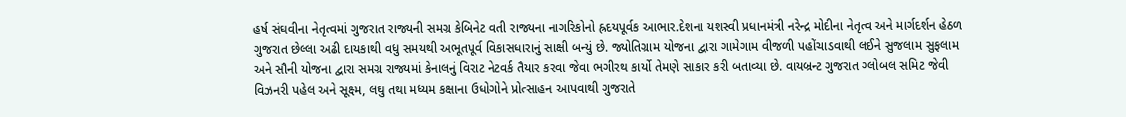હર્ષ સંઘવીના નેતૃત્વમાં ગુજરાત રાજ્યની સમગ્ર કેબિનેટ વતી રાજ્યના નાગરિકોનો હ્રદયપૂર્વક આભાર.દેશના યશસ્વી પ્રધાનમંત્રી નરેન્દ્ર મોદીના નેતૃત્વ અને માર્ગદર્શન હેઠળ ગુજરાત છેલ્લા અઢી દાયકાથી વધુ સમયથી અભૂતપૂર્વ વિકાસધારાનું સાક્ષી બન્યું છે. જ્યોતિગ્રામ યોજના દ્વારા ગામેગામ વીજળી પહોંચાડવાથી લઈને સુજલામ સુફલામ અને સૌની યોજના દ્વારા સમગ્ર રાજ્યમાં કેનાલનું વિરાટ નેટવર્ક તૈયાર કરવા જેવા ભગીરથ કાર્યો તેમણે સાકાર કરી બતાવ્યા છે. વાયબ્રન્ટ ગુજરાત ગ્લોબલ સમિટ જેવી વિઝનરી પહેલ અને સૂક્ષ્મ, લઘુ તથા મધ્યમ કક્ષાના ઉધોગોને પ્રોત્સાહન આપવાથી ગુજરાતે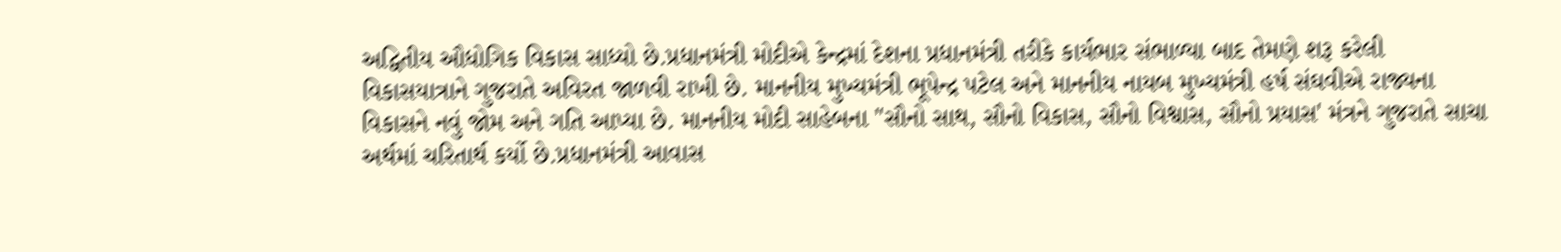અદ્વિતીય ઔધોગિક વિકાસ સાધ્યો છે.પ્રધાનમંત્રી મોદીએ કેન્દ્રમાં દેશના પ્રધાનમંત્રી તરીકે કાર્યભાર સંભાળ્યા બાદ તેમણે શરૂ કરેલી વિકાસયાત્રાને ગુજરાતે અવિરત જાળવી રાખી છે. માનનીય મુખ્યમંત્રી ભૂપેન્દ્ર પટેલ અને માનનીય નાયબ મુખ્યમંત્રી હર્ષ સંઘવીએ રાજ્યના વિકાસને નવું જોમ અને ગતિ આપ્યા છે. માનનીય મોદી સાહેબના "સૌનો સાથ, સૌનો વિકાસ, સૌનો વિશ્વાસ, સૌનો પ્રયાસ' મંત્રને ગુજરાતે સાચા અર્થમાં ચરિતાર્થ કર્યો છે.પ્રધાનમંત્રી આવાસ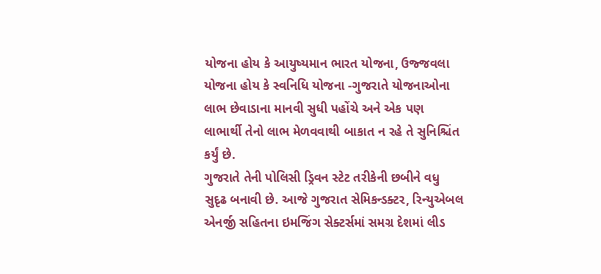યોજના હોય કે આયુષ્યમાન ભારત યોજના, ઉજ્જવલા યોજના હોય કે સ્વનિધિ યોજના -ગુજરાતે યોજનાઓના લાભ છેવાડાના માનવી સુધી પહોંચે અને એક પણ લાભાર્થી તેનો લાભ મેળવવાથી બાકાત ન રહે તે સુનિશ્ચિંત કર્યું છે.
ગુજરાતે તેની પોલિસી ડ્રિવન સ્ટેટ તરીકેની છબીને વધુ સુદૃઢ બનાવી છે. આજે ગુજરાત સેમિકન્ડક્ટર, રિન્યુએબલ એનર્જી સહિતના ઇમજિંગ સેક્ટર્સમાં સમગ્ર દેશમાં લીડ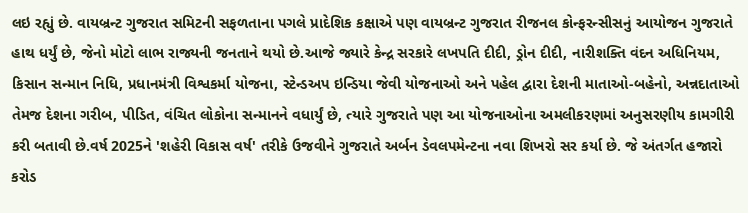લઇ રહ્યું છે. વાયબ્રન્ટ ગુજરાત સમિટની સફળતાના પગલે પ્રાદેશિક કક્ષાએ પણ વાયબ્રન્ટ ગુજરાત રીજનલ કોન્ફરન્સીસનું આયોજન ગુજરાતે હાથ ધર્યું છે, જેનો મોટો લાભ રાજ્યની જનતાને થયો છે.આજે જ્યારે કેન્દ્ર સરકારે લખપતિ દીદી, ડ્રોન દીદી, નારીશક્તિ વંદન અધિનિયમ, કિસાન સન્માન નિધિ, પ્રધાનમંત્રી વિશ્વકર્મા યોજના, સ્ટેન્ડઅપ ઇન્ડિયા જેવી યોજનાઓ અને પહેલ દ્વારા દેશની માતાઓ-બહેનો, અન્નદાતાઓ તેમજ દેશના ગરીબ, પીડિત, વંચિત લોકોના સન્માનને વધાર્યું છે, ત્યારે ગુજરાતે પણ આ યોજનાઓના અમલીકરણમાં અનુસરણીય કામગીરી કરી બતાવી છે.વર્ષ 2025ને 'શહેરી વિકાસ વર્ષ' તરીકે ઉજવીને ગુજરાતે અર્બન ડેવલપમેન્ટના નવા શિખરો સર કર્યા છે. જે અંતર્ગત હજારો કરોડ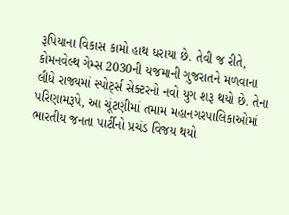રૂપિયાના વિકાસ કામો હાથ ધરાયા છે. તેવી જ રીતે, કોમનવેલ્થ ગેમ્સ 2030ની યજમાની ગુજરાતને મળવાના લીધે રાજ્યમાં સ્પોર્ટ્સ સેક્ટરનો નવો યુગ શરૂ થયો છે. તેના પરિણામરૂપે, આ ચૂંટણીમાં તમામ મહાનગરપાલિકાઓમાં ભારતીય જનતા પાર્ટીનો પ્રચંડ વિજય થયો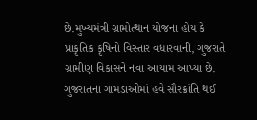છે.મુખ્યમંત્રી ગ્રામોત્થાન યોજના હોય કે પ્રાકૃતિક કૃષિનો વિસ્તાર વધારવાની, ગુજરાતે ગ્રામીણ વિકાસને નવા આયામ આપ્યા છે. ગુજરાતના ગામડાઓમાં હવે સૌરક્રાંતિ થઈ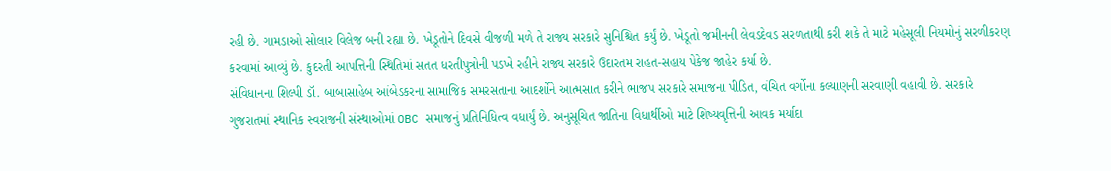રહી છે. ગામડાઓ સોલાર વિલેજ બની રહ્યા છે. ખેડૂતોને દિવસે વીજળી મળે તે રાજ્ય સરકારે સુનિશ્ચિત કર્યું છે. ખેડૂતો જમીનની લેવડદેવડ સરળતાથી કરી શકે તે માટે મહેસૂલી નિયમોનું સરળીકરણ કરવામાં આવ્યું છે. કુદરતી આપત્તિની સ્થિતિમાં સતત ધરતીપુત્રોની પડખે રહીને રાજ્ય સરકારે ઉદારતમ રાહત-સહાય પેકેજ જાહેર કર્યા છે.
સંવિધાનના શિલ્પી ડૉ. બાબાસાહેબ આંબેડકરના સામાજિક સમરસતાના આદર્શોને આત્મસાત કરીને ભાજપ સરકારે સમાજના પીડિત, વંચિત વર્ગોના કલ્યાણની સરવાણી વહાવી છે. સરકારે ગુજરાતમાં સ્થાનિક સ્વરાજની સંસ્થાઓમાં OBC સમાજનું પ્રતિનિધિત્વ વધાર્યું છે. અનુસૂચિત જાતિના વિધાર્થીઓ માટે શિષ્યવૃત્તિની આવક મર્યાદા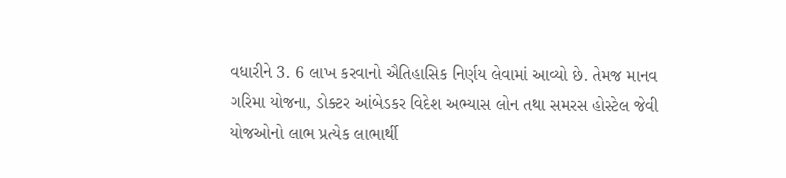વધારીને 3. 6 લાખ કરવાનો ઐતિહાસિક નિર્ણય લેવામાં આવ્યો છે. તેમજ માનવ ગરિમા યોજના, ડોક્ટર આંબેડકર વિદેશ અભ્યાસ લોન તથા સમરસ હોસ્ટેલ જેવી યોજઓનો લાભ પ્રત્યેક લાભાર્થી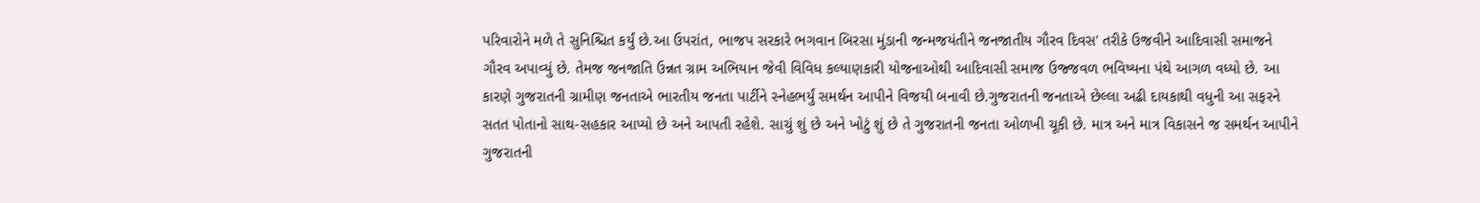પરિવારોને મળે તે સુનિશ્ચિત કર્યું છે.આ ઉપરાંત, ભાજપ સરકારે ભગવાન બિરસા મુંડાની જન્મજયંતીને જનજાતીય ગૌરવ દિવસ' તરીકે ઉજવીને આદિવાસી સમાજને ગૌરવ અપાવ્યું છે. તેમજ જનજાતિ ઉન્નત ગ્રામ અભિયાન જેવી વિવિધ કલ્યાણકારી યોજનાઓથી આદિવાસી સમાજ ઉજ્જવળ ભવિષ્યના પંથે આગળ વધ્યો છે. આ કારણે ગુજરાતની ગ્રામીણ જનતાએ ભારતીય જનતા પાર્ટીને સ્નેહભર્યું સમર્થન આપીને વિજયી બનાવી છે.ગુજરાતની જનતાએ છેલ્લા અઢી દાયકાથી વધુની આ સફરને સતત પોતાનો સાથ-સહકાર આપ્યો છે અને આપતી રહેશે. સાચું શું છે અને ખોટું શું છે તે ગુજરાતની જનતા ઓળખી ચૂકી છે. માત્ર અને માત્ર વિકાસને જ સમર્થન આપીને ગુજરાતની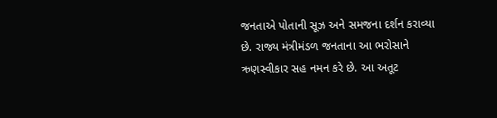જનતાએ પોતાની સૂઝ અને સમજના દર્શન કરાવ્યા છે. રાજ્ય મંત્રીમંડળ જનતાના આ ભરોસાને ઋણસ્વીકાર સહ નમન કરે છે. આ અતૂટ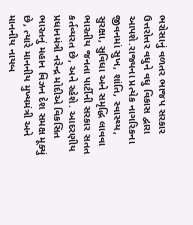ભરોસાનું વળતર ભાજપ સરકાર ઉત્તરોત્તર વધુને વધુ વિકાસ દ્વારા આપશે.રાજ્યના પ્રત્યેક નાગરિકના જીવનમાં સુખ, શાંતિ, સ્વાસ્થ્ય, સુરક્ષા, સુવિધા અને સમૃદ્ધિ લાવવા ભારતીય જનતા પાર્ટીની સરકાર સતત કર્તવ્યરત છે, અને રહેશે. આદરણીય પ્રધાનમંત્રી નરેન્દ્ર મોદીએ વિકસિત ભારતનું મહાન વિઝન દેશ સમક્ષ મૂક્યું છે, ત્યારે માનનીય મુખ્યમંત્રી અને માનનીય નાયબ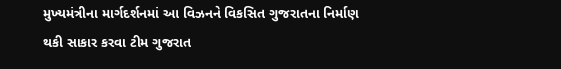મુખ્યમંત્રીના માર્ગદર્શનમાં આ વિઝનને વિકસિત ગુજરાતના નિર્માણ થકી સાકાર કરવા ટીમ ગુજરાત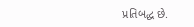પ્રતિબદ્ધ છે.